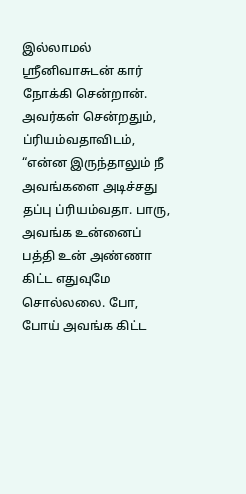இல்லாமல் ஸ்ரீனிவாசுடன் கார் நோக்கி சென்றான்.
அவர்கள் சென்றதும், ப்ரியம்வதாவிடம், “என்ன இருந்தாலும் நீ அவங்களை அடிச்சது தப்பு ப்ரியம்வதா. பாரு, அவங்க உன்னைப் பத்தி உன் அண்ணா கிட்ட எதுவுமே சொல்லலை. போ, போய் அவங்க கிட்ட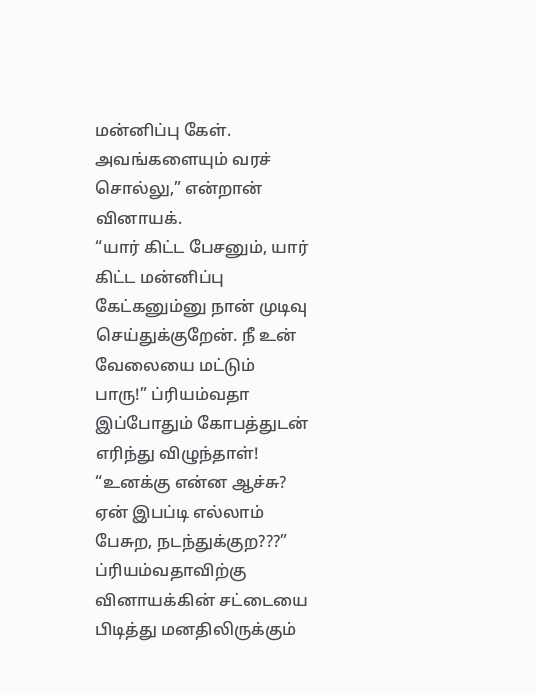மன்னிப்பு கேள். அவங்களையும் வரச் சொல்லு,” என்றான் வினாயக்.
“யார் கிட்ட பேசனும், யார் கிட்ட மன்னிப்பு கேட்கனும்னு நான் முடிவு செய்துக்குறேன். நீ உன் வேலையை மட்டும் பாரு!” ப்ரியம்வதா இப்போதும் கோபத்துடன் எரிந்து விழுந்தாள்!
“உனக்கு என்ன ஆச்சு? ஏன் இபப்டி எல்லாம் பேசுற, நடந்துக்குற???”
ப்ரியம்வதாவிற்கு வினாயக்கின் சட்டையை பிடித்து மனதிலிருக்கும்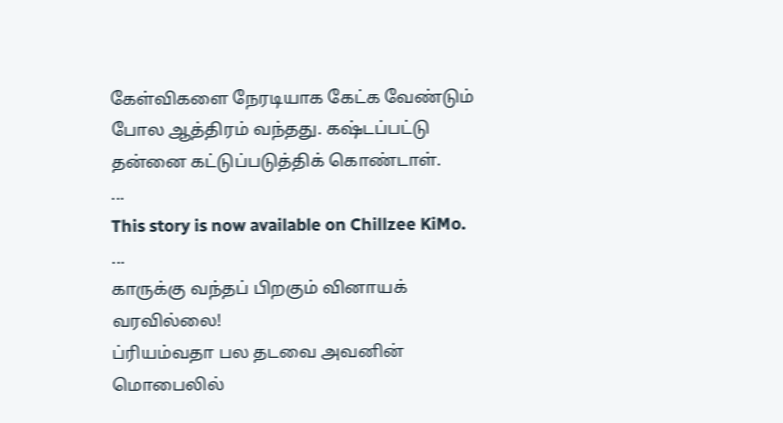கேள்விகளை நேரடியாக கேட்க வேண்டும் போல ஆத்திரம் வந்தது. கஷ்டப்பட்டு தன்னை கட்டுப்படுத்திக் கொண்டாள்.
...
This story is now available on Chillzee KiMo.
...
காருக்கு வந்தப் பிறகும் வினாயக் வரவில்லை!
ப்ரியம்வதா பல தடவை அவனின் மொபைலில்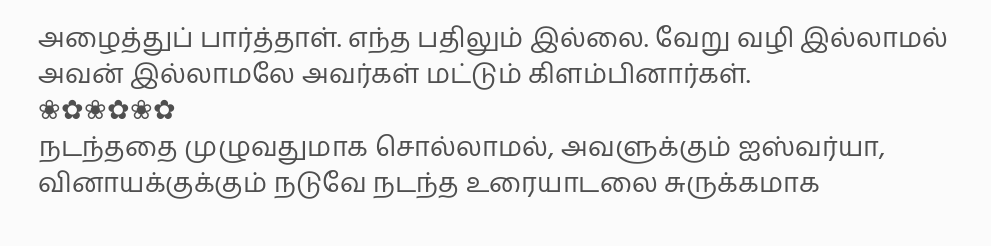அழைத்துப் பார்த்தாள். எந்த பதிலும் இல்லை. வேறு வழி இல்லாமல் அவன் இல்லாமலே அவர்கள் மட்டும் கிளம்பினார்கள்.
❀✿❀✿❀✿
நடந்ததை முழுவதுமாக சொல்லாமல், அவளுக்கும் ஐஸ்வர்யா, வினாயக்குக்கும் நடுவே நடந்த உரையாடலை சுருக்கமாக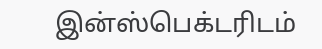இன்ஸ்பெக்டரிடம்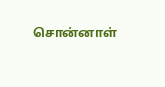சொன்னாள்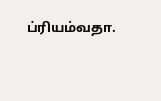ப்ரியம்வதா.